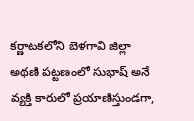కర్ణాటకలోని బెళగావి జిల్లా అథణి పట్టణంలో సుభాష్ అనే వ్యక్తి కారులో ప్రయాణిస్తుండగా,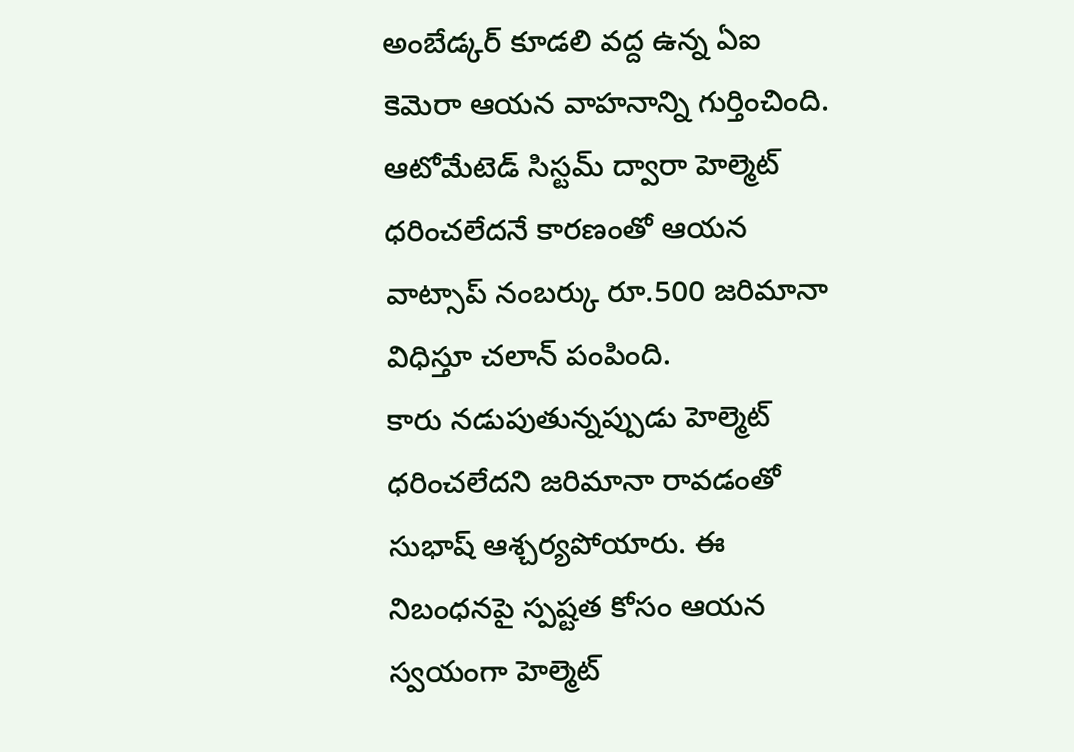అంబేడ్కర్ కూడలి వద్ద ఉన్న ఏఐ కెమెరా ఆయన వాహనాన్ని గుర్తించింది. ఆటోమేటెడ్ సిస్టమ్ ద్వారా హెల్మెట్ ధరించలేదనే కారణంతో ఆయన వాట్సాప్ నంబర్కు రూ.500 జరిమానా విధిస్తూ చలాన్ పంపింది.
కారు నడుపుతున్నప్పుడు హెల్మెట్ ధరించలేదని జరిమానా రావడంతో సుభాష్ ఆశ్చర్యపోయారు. ఈ నిబంధనపై స్పష్టత కోసం ఆయన స్వయంగా హెల్మెట్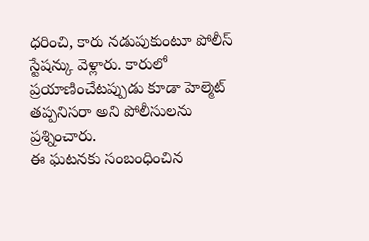ధరించి, కారు నడుపుకుంటూ పోలీస్ స్టేషన్కు వెళ్లారు. కారులో ప్రయాణించేటప్పుడు కూడా హెల్మెట్ తప్పనిసరా అని పోలీసులను ప్రశ్నించారు.
ఈ ఘటనకు సంబంధించిన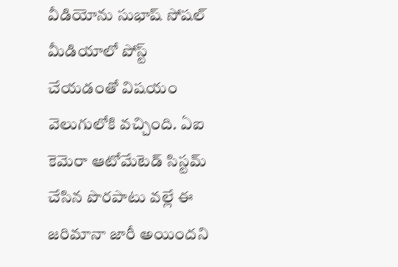వీడియోను సుభాష్ సోషల్ మీడియాలో పోస్ట్ చేయడంతో విషయం వెలుగులోకి వచ్చింది. ఏఐ కెమెరా ఆటోమేటెడ్ సిస్టమ్ చేసిన పొరపాటు వల్లే ఈ జరిమానా జారీ అయిందని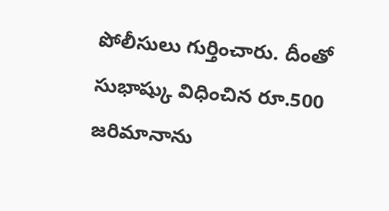పోలీసులు గుర్తించారు. దీంతో సుభాష్కు విధించిన రూ.500 జరిమానాను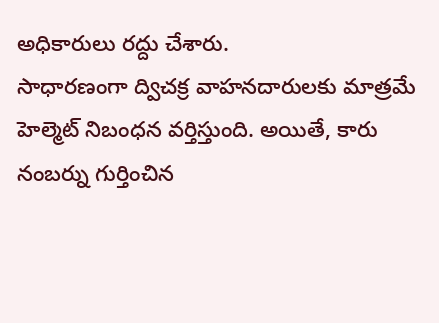అధికారులు రద్దు చేశారు.
సాధారణంగా ద్విచక్ర వాహనదారులకు మాత్రమే హెల్మెట్ నిబంధన వర్తిస్తుంది. అయితే, కారు నంబర్ను గుర్తించిన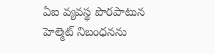ఏఐ వ్యవస్థ పొరపాటున హెల్మెట్ నిబంధనను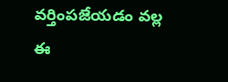వర్తింపజేయడం వల్ల ఈ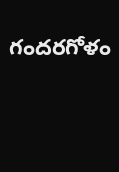గందరగోళం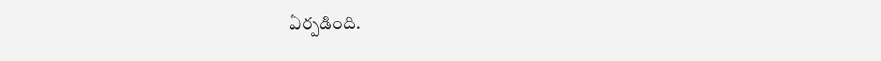ఏర్పడింది.